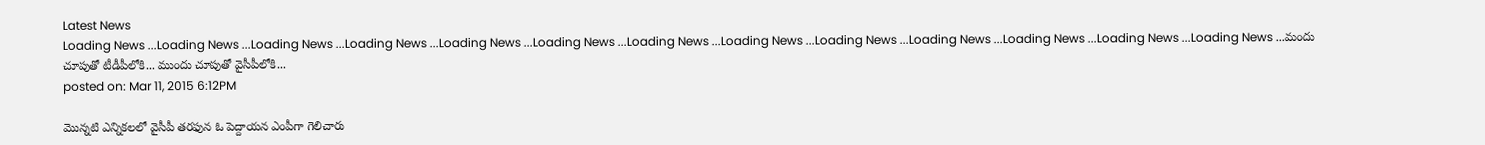Latest News
Loading News ...Loading News ...Loading News ...Loading News ...Loading News ...Loading News ...Loading News ...Loading News ...Loading News ...Loading News ...Loading News ...Loading News ...Loading News ...మందు చూపుతో టీడీపీలోకి... ముందు చూపుతో వైసీపీలోకి...
posted on: Mar 11, 2015 6:12PM

మొన్నటి ఎన్నికలలో వైసీపీ తరఫున ఓ పెద్దాయన ఎంపీగా గెలిచారు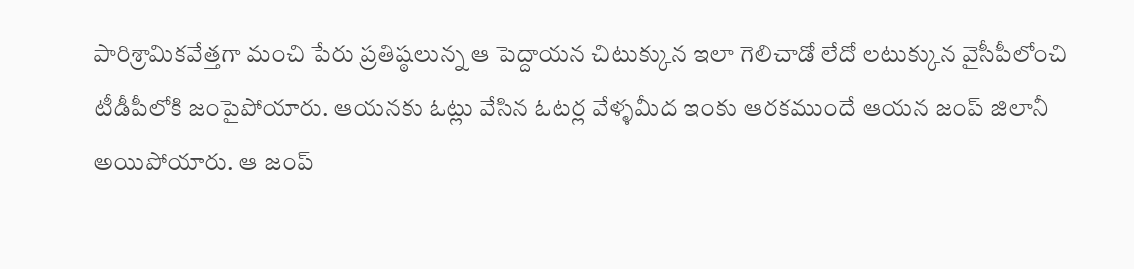పారిశ్రామికవేత్తగా మంచి పేరు ప్రతిష్ఠలున్న ఆ పెద్దాయన చిటుక్కున ఇలా గెలిచాడో లేదో లటుక్కున వైసీపీలోంచి టీడీపీలోకి జంపైపోయారు. ఆయనకు ఓట్లు వేసిన ఓటర్ల వేళ్ళమీద ఇంకు ఆరకముందే ఆయన జంప్ జిలానీ అయిపోయారు. ఆ జంప్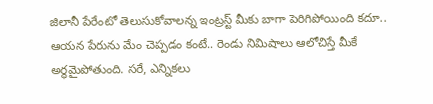జిలానీ పేరేంటో తెలుసుకోవాలన్న ఇంట్రస్ట్ మీకు బాగా పెరిగిపోయింది కదూ.. ఆయన పేరును మేం చెప్పడం కంటే.. రెండు నిమిషాలు ఆలోచిస్తే మీకే అర్థమైపోతుంది. సరే, ఎన్నికలు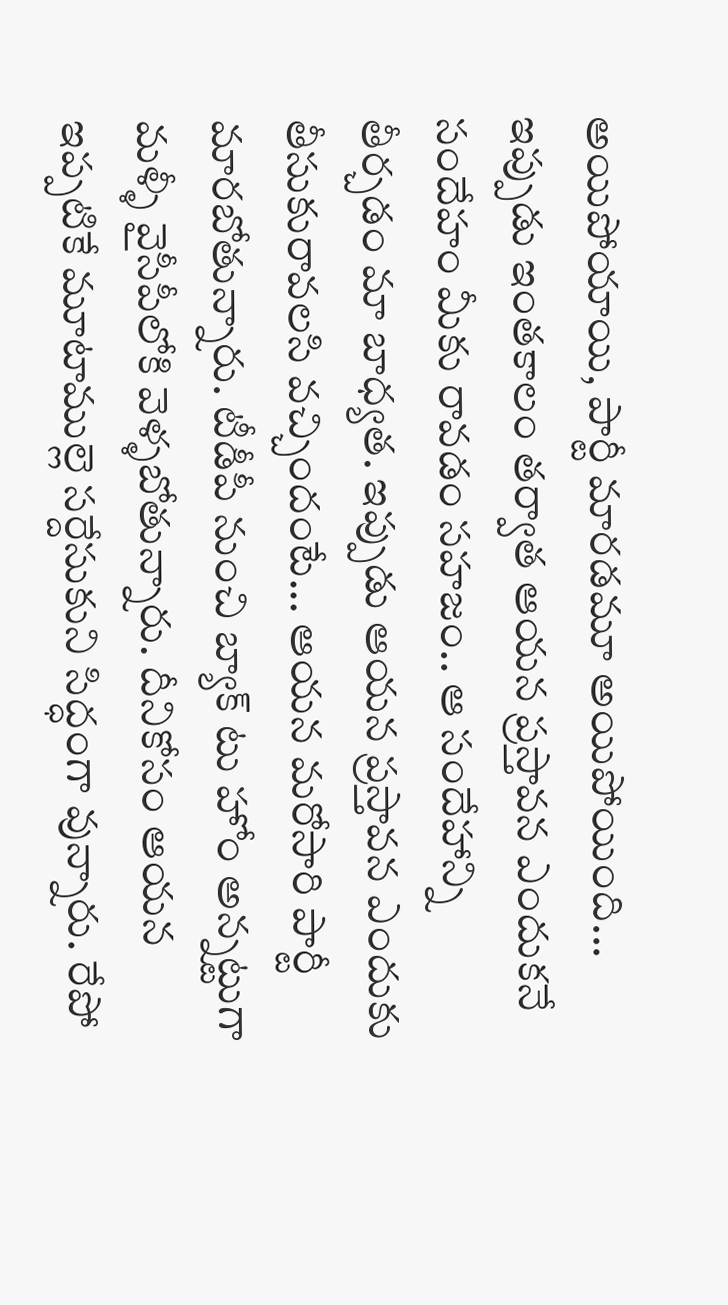అయిపోయాయి, పార్టీ మారడమూ అయిపోయింది... ఇప్పుడు ఇంతకాలం తర్వాత ఆయన ప్రస్తావన ఎందుకనే సందేహం మీకు రావడం సహజం.. ఆ సందేహాన్ని తీర్చడం మా బాధ్యత. ఇప్పుడు ఆయన ప్రస్తావన ఎందుకు తీసుకురావలసి వచ్చిందంటే... ఆయన మరోసారి పార్టీ మారబోతున్నారు. టీడీపీ నుంచి బ్యాక్ టు హోం అన్నట్టుగా మళ్ళీ వైసీపీలోకి వెళ్ళబోతున్నారు. దీనికోసం ఆయన ఇప్పటికే మూటాముల్లె సర్దేసుకుని సిద్ధంగా వున్నారు. రేపో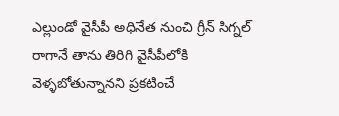ఎల్లుండో వైసీపీ అధినేత నుంచి గ్రీన్ సిగ్నల్ రాగానే తాను తిరిగి వైసీపీలోకి వెళ్ళబోతున్నానని ప్రకటించే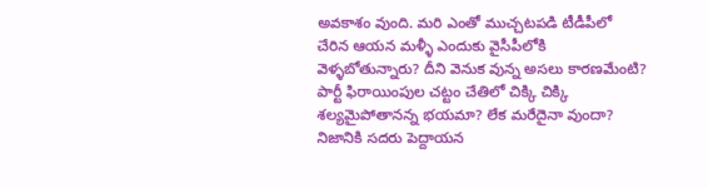అవకాశం వుంది. మరి ఎంతో ముచ్చటపడి టీడీపీలో చేరిన ఆయన మళ్ళీ ఎందుకు వైసీపీలోకి వెళ్ళబోతున్నారు? దీని వెనుక వున్న అసలు కారణమేంటి? పార్టీ ఫిరాయింపుల చట్టం చేతిలో చిక్కి చిక్కి శల్యమైపోతానన్న భయమా? లేక మరేదైనా వుందా?
నిజానికి సదరు పెద్దాయన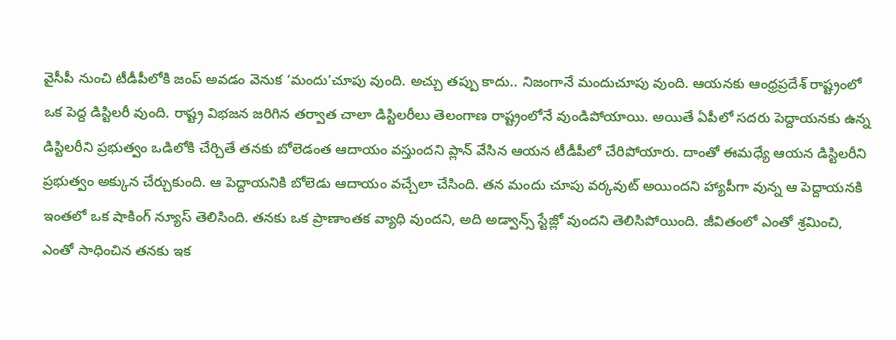వైసీపీ నుంచి టీడీపీలోకి జంప్ అవడం వెనుక ‘మందు’చూపు వుంది. అచ్చు తప్పు కాదు.. నిజంగానే మందుచూపు వుంది. ఆయనకు ఆంధ్రప్రదేశ్ రాష్ట్రంలో ఒక పెద్ద డిస్టిలరీ వుంది. రాష్ట్ర విభజన జరిగిన తర్వాత చాలా డిస్టిలరీలు తెలంగాణ రాష్ట్రంలోనే వుండిపోయాయి. అయితే ఏపీలో సదరు పెద్దాయనకు ఉన్న డిస్టిలరీని ప్రభుత్వం ఒడిలోకి చేర్చితే తనకు బోలెడంత ఆదాయం వస్తుందని ప్లాన్ వేసిన ఆయన టీడీపీలో చేరిపోయారు. దాంతో ఈమధ్యే ఆయన డిస్టిలరీని ప్రభుత్వం అక్కున చేర్చుకుంది. ఆ పెద్దాయనికి బోలెడు ఆదాయం వచ్చేలా చేసింది. తన మందు చూపు వర్కవుట్ అయిందని హ్యాపీగా వున్న ఆ పెద్దాయనకి ఇంతలో ఒక షాకింగ్ న్యూస్ తెలిసింది. తనకు ఒక ప్రాణాంతక వ్యాధి వుందని, అది అడ్వాన్స్ స్టేజ్లో వుందని తెలిసిపోయింది. జీవితంలో ఎంతో శ్రమించి, ఎంతో సాధించిన తనకు ఇక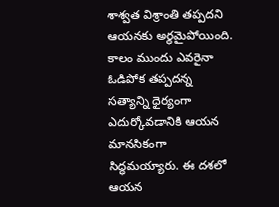శాశ్వత విశ్రాంతి తప్పదని ఆయనకు అర్థమైపోయింది. కాలం ముందు ఎవరైనా ఓడిపోక తప్పదన్న సత్యాన్ని ధైర్యంగా ఎదుర్కోవడానికి ఆయన మానసికంగా సిద్ధమయ్యారు. ఈ దశలో ఆయన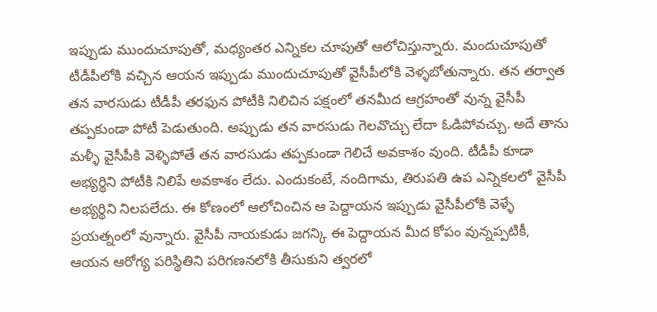ఇప్పుడు ముందుచూపుతో, మధ్యంతర ఎన్నికల చూపుతో ఆలోచిస్తున్నారు. మందుచూపుతో టీడీపీలోకి వచ్చిన ఆయన ఇప్పుడు ముందుచూపుతో వైసీపీలోకి వెళ్ళబోతున్నారు. తన తర్వాత తన వారసుడు టీడీపీ తరఫున పోటీకి నిలిచిన పక్షంలో తనమీద ఆగ్రహంతో వున్న వైసీపీ తప్పకుండా పోటీ పెడుతుంది. అప్పుడు తన వారసుడు గెలవొచ్చు లేదా ఓడిపోవచ్చు. అదే తాను మళ్ళీ వైసీపీకి వెళ్ళిపోతే తన వారసుడు తప్పకుండా గెలిచే అవకాశం వుంది. టీడీపీ కూడా అభ్యర్థిని పోటీకి నిలిపే అవకాశం లేదు. ఎందుకంటే, నందిగామ, తిరుపతి ఉప ఎన్నికలలో వైసీపీ అభ్యర్థిని నిలపలేదు. ఈ కోణంలో ఆలోచించిన ఆ పెద్దాయన ఇప్పుడు వైసీపీలోకి వెళ్ళే ప్రయత్నంలో వున్నారు. వైసీపీ నాయకుడు జగన్కి ఈ పెద్దాయన మీద కోపం వున్నప్పటికీ, ఆయన ఆరోగ్య పరిస్థితిని పరిగణనలోకి తీసుకుని త్వరలో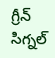గ్రీన్ సిగ్నల్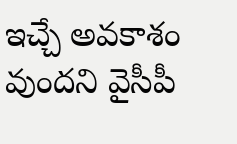ఇచ్చే అవకాశం వుందని వైసీపీ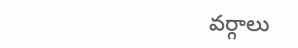వర్గాలు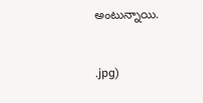అంటున్నాయి.


.jpg)